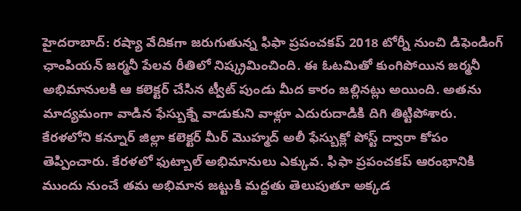హైదరాబాద్: రష్యా వేదికగా జరుగుతున్న ఫిఫా ప్రపంచకప్ 2018 టోర్నీ నుంచి డిఫెండింగ్ ఛాంపియన్ జర్మనీ పేలవ రీతిలో నిష్క్రమించింది. ఈ ఓటమితో కుంగిపోయిన జర్మనీ అభిమానులకి ఆ కలెక్టర్ చేసిన ట్వీట్ పుండు మీద కారం జల్లినట్లు అయింది. అతను మాద్యమంగా వాడిన ఫేస్బుక్నే వాడుకుని వాళ్లూ ఎదురుదాడికి దిగి తిట్టిపోశారు.
కేరళలోని కన్నూర్ జిల్లా కలెక్టర్ మీర్ మొహ్మద్ అలీ ఫేస్బుక్లో పోస్ట్ ద్వారా కోపం తెప్పించారు. కేరళలో ఫుట్బాల్ అభిమానులు ఎక్కువ. ఫిఫా ప్రపంచకప్ ఆరంభానికి ముందు నుంచే తమ అభిమాన జట్టుకి మద్దతు తెలుపుతూ అక్కడ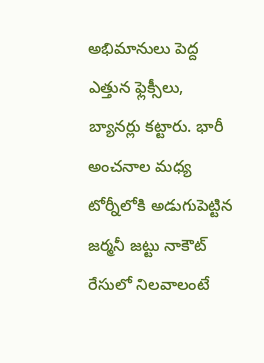అభిమానులు పెద్ద ఎత్తున ఫ్లెక్సీలు, బ్యానర్లు కట్టారు. భారీ అంచనాల మధ్య టోర్నీలోకి అడుగుపెట్టిన జర్మనీ జట్టు నాకౌట్ రేసులో నిలవాలంటే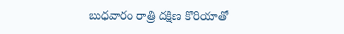బుధవారం రాత్రి దక్షిణ కొరియాతో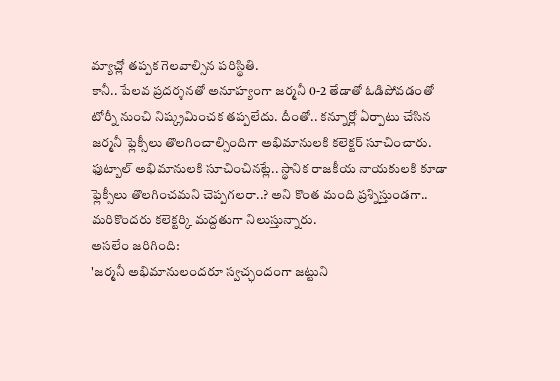మ్యాచ్లో తప్పక గెలవాల్సిన పరిస్థితి.
కానీ.. పేలవ ప్రదర్శనతో అనూహ్యంగా జర్మనీ 0-2 తేడాతో ఓడిపోవడంతో టోర్నీ నుంచి నిష్క్రమించక తప్పలేదు. దీంతో.. కన్నూర్లో ఏర్పాటు చేసిన జర్మనీ ఫ్లెక్సీలు తొలగించాల్సిందిగా అభిమానులకి కలెక్టర్ సూచించారు. ఫుట్బాల్ అభిమానులకి సూచించినట్లే.. స్థానిక రాజకీయ నాయకులకి కూడా ఫ్లెక్సీలు తొలగించమని చెప్పగలరా..? అని కొంత మంది ప్రశ్నిస్తుండగా.. మరికొందరు కలెక్టర్కి మద్దతుగా నిలుస్తున్నారు.
అసలేం జరిగింది:
'జర్మనీ అభిమానులందరూ స్వచ్ఛందంగా జట్టుని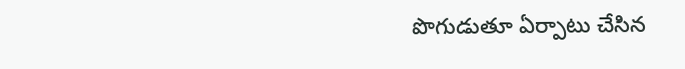పొగుడుతూ ఏర్పాటు చేసిన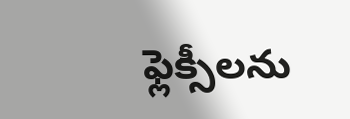ఫ్లెక్సీలను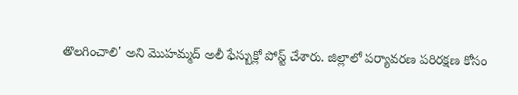తొలగించాలి' అని మొహమ్మద్ అలీ ఫేస్బుక్లో పోస్ట్ చేశారు. జిల్లాలో పర్యావరణ పరిరక్షణ కోసం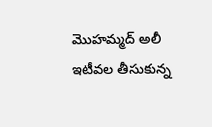మొహమ్మద్ అలీ ఇటీవల తీసుకున్న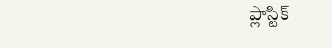ప్లాస్టిక్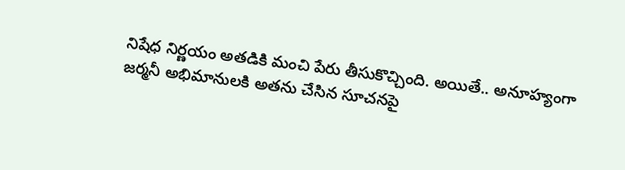నిషేధ నిర్ణయం అతడికి మంచి పేరు తీసుకొచ్చింది. అయితే.. అనూహ్యంగా జర్మనీ అభిమానులకి అతను చేసిన సూచనపై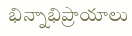భిన్నాభిప్రాయాలు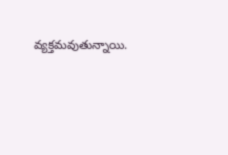వ్యక్తమవుతున్నాయి.